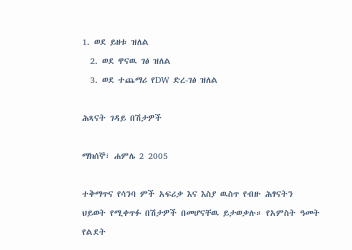1. ወደ ይዘቱ ዝለል
  2. ወደ ዋናዉ ገፅ ዝለል
  3. ወደ ተጨማሪ የDW ድረ-ገፅ ዝለል

ሕጻናት ገዳይ በሽታዎች

ማክሰኞ፣ ሐምሌ 2 2005

ተቅማጥና የሳንባ ምች አፍሪቃ እና እስያ ዉስጥ የብዙ ሕፃናትን ህይወት የሚቀጥፉ በሽታዎች በመሆናቸዉ ይታወቃሉ። የአምስት ዓመት የልደት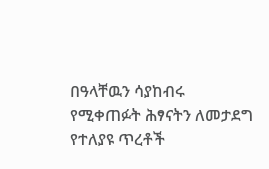በዓላቸዉን ሳያከብሩ የሚቀጠፉት ሕፃናትን ለመታደግ የተለያዩ ጥረቶች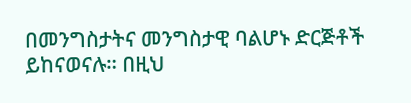በመንግስታትና መንግስታዊ ባልሆኑ ድርጅቶች ይከናወናሉ። በዚህ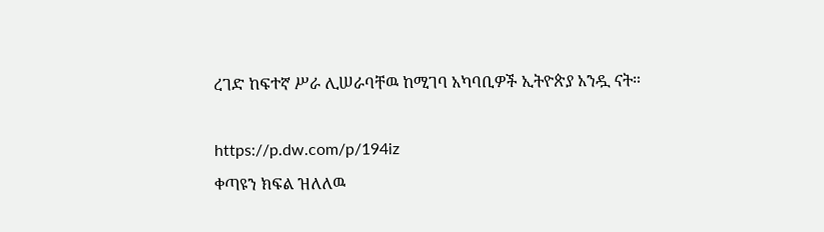ረገድ ከፍተኛ ሥራ ሊሠራባቸዉ ከሚገባ አካባቢዎች ኢትዮጵያ አንዷ ናት።

https://p.dw.com/p/194iz
ቀጣዩን ክፍል ዝለለዉ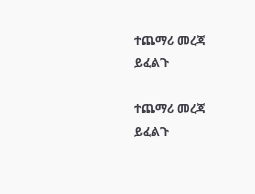ተጨማሪ መረጃ ይፈልጉ

ተጨማሪ መረጃ ይፈልጉ